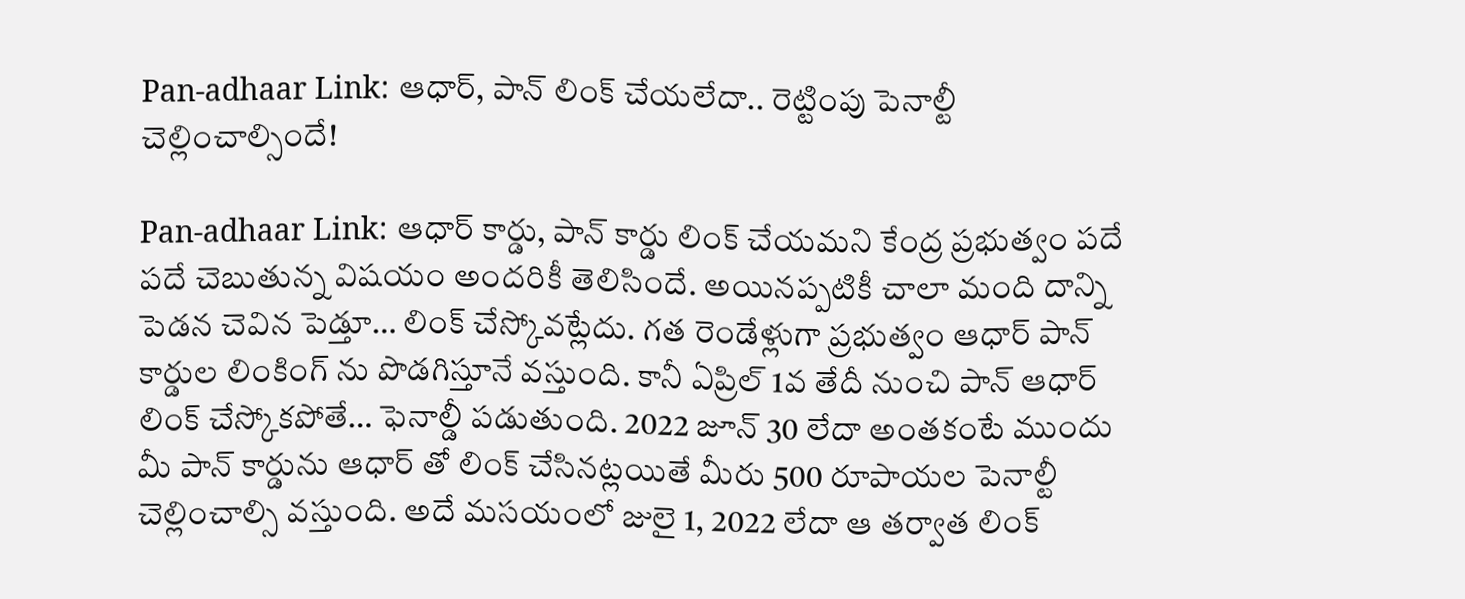Pan-adhaar Link: ఆధార్, పాన్ లింక్ చేయలేదా.. రెట్టింపు పెనాల్టీ చెల్లించాల్సిందే!

Pan-adhaar Link: ఆధార్ కార్డు, పాన్ కార్డు లింక్ చేయమని కేంద్ర ప్రభుత్వం పదే పదే చెబుతున్న విషయం అందరికీ తెలిసిందే. అయినప్పటికీ చాలా మంది దాన్ని పెడన చెవిన పెడ్తూ… లింక్ చేస్కోవట్లేదు. గత రెండేళ్లుగా ప్రభుత్వం ఆధార్ పాన్ కార్డుల లింకింగ్ ను పొడగిస్తూనే వస్తుంది. కానీ ఏప్రిల్ 1వ తేదీ నుంచి పాన్ ఆధార్ లింక్ చేస్కోకపోతే… ఫెనాల్డీ పడుతుంది. 2022 జూన్ 30 లేదా అంతకంటే ముందు మీ పాన్ కార్డును ఆధార్ తో లింక్ చేసినట్లయితే మీరు 500 రూపాయల పెనాల్టీ చెల్లించాల్సి వస్తుంది. అదే మసయంలో జులై 1, 2022 లేదా ఆ తర్వాత లింక్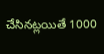చేసినట్లయితే 1000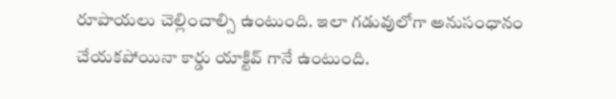రూపాయలు చెల్లించాల్సి ఉంటుంది. ఇలా గడువులోగా అనుసంధానం చేయకపోయినా కార్డు యాక్టివ్ గానే ఉంటుంది.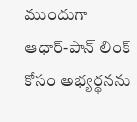ముందుగా ఆధార్-పాన్ లింక్ కోసం అభ్యర్థనను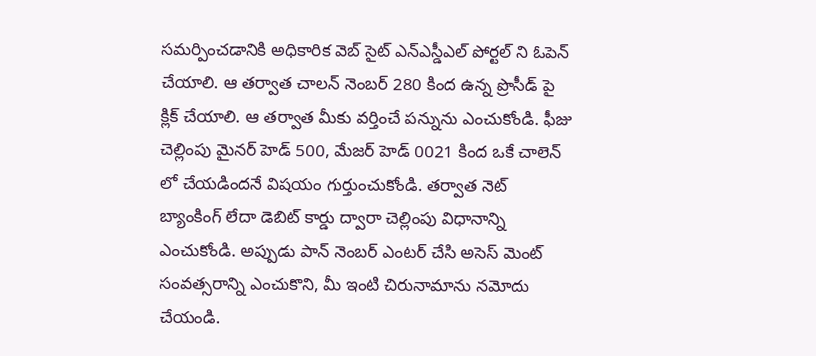సమర్పించడానికి అధికారిక వెబ్ సైట్ ఎన్ఎస్డీఎల్ పోర్టల్ ని ఓపెన్ చేయాలి. ఆ తర్వాత చాలన్ నెంబర్ 280 కింద ఉన్న ప్రొసీడ్ పై క్లిక్ చేయాలి. ఆ తర్వాత మీకు వర్తించే పన్నును ఎంచుకోండి. ఫీజు చెల్లింపు మైనర్ హెడ్ 500, మేజర్ హెడ్ 0021 కింద ఒకే చాలెన్ లో చేయడిందనే విషయం గుర్తుంచుకోండి. తర్వాత నెట్ బ్యాంకింగ్ లేదా డెబిట్ కార్డు ద్వారా చెల్లింపు విధానాన్ని ఎంచుకోండి. అప్పుడు పాన్ నెంబర్ ఎంటర్ చేసి అసెస్ మెంట్ సంవత్సరాన్ని ఎంచుకొని, మీ ఇంటి చిరునామాను నమోదు చేయండి.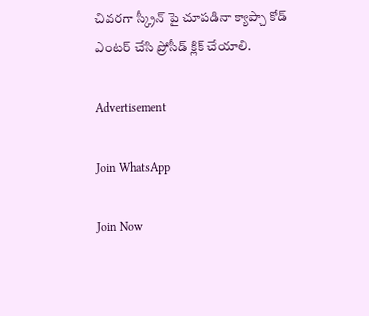చివరగా స్క్రీన్ పై చూపడినా క్యాప్చా కోడ్ ఎంటర్ చేసి ప్రోసీడ్ క్లిక్ చేయాలి.

Advertisement

Join WhatsApp

Join Now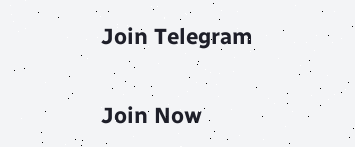Join Telegram

Join Now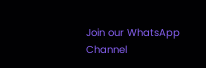Join our WhatsApp Channel